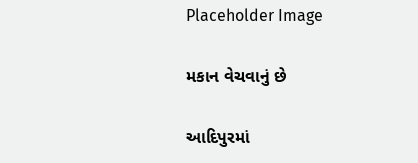Placeholder Image

મકાન વેચવાનું છે

આદિપુરમાં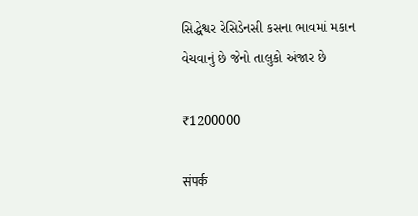સિદ્ધેશ્વર રેસિડેનસી કસના ભાવમાં મકાન વેચવાનું છે જેનો તાલુકો અંજાર છે

₹1200000

संपर्क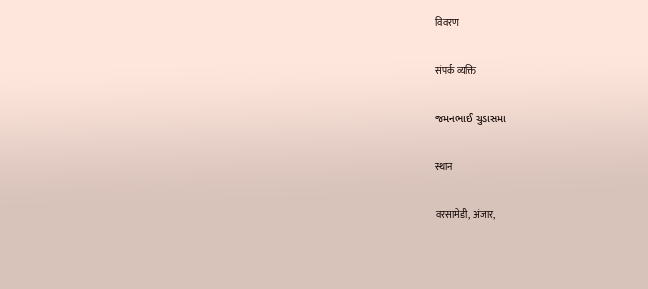विवरण

संपर्क व्यक्ति

જમનભાઈ ચુડાસમા

स्थान

वरसामेडी, अंजार,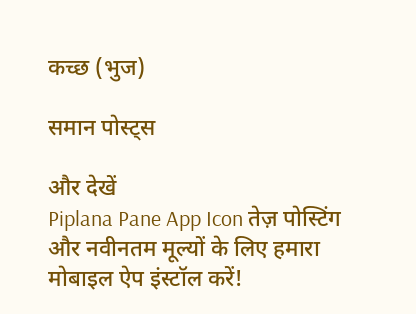कच्छ (भुज)

समान पोस्ट्स

और देखें
Piplana Pane App Icon तेज़ पोस्टिंग और नवीनतम मूल्यों के लिए हमारा मोबाइल ऐप इंस्टॉल करें!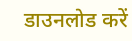डाउनलोड करें